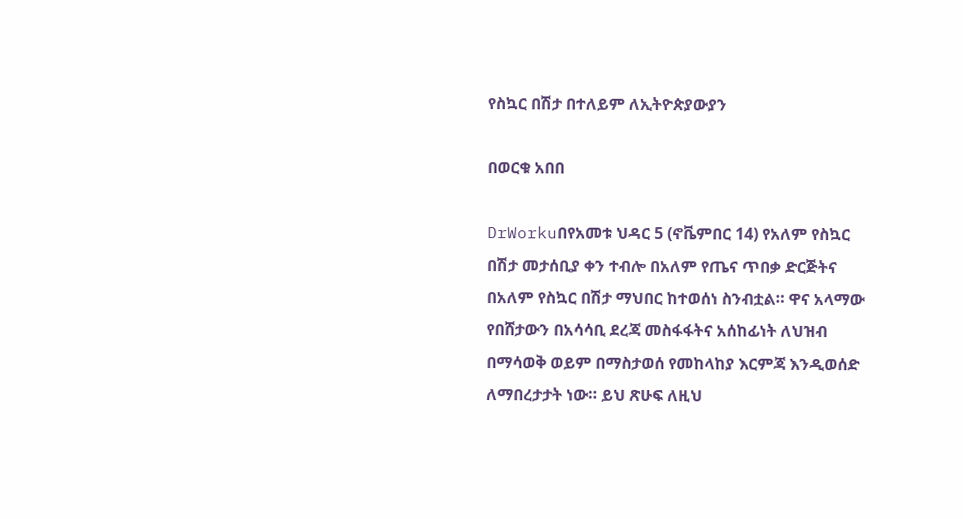የስኳር በሽታ በተለይም ለኢትዮጵያውያን

በወርቁ አበበ

DrWorkuበየአመቱ ህዳር 5 (ኖቬምበር 14) የአለም የስኳር በሽታ መታሰቢያ ቀን ተብሎ በአለም የጤና ጥበቃ ድርጅትና በአለም የስኳር በሽታ ማህበር ከተወሰነ ስንብቷል። ዋና አላማው የበሸታውን በአሳሳቢ ደረጃ መስፋፋትና አሰከፊነት ለህዝብ በማሳወቅ ወይም በማስታወሰ የመከላከያ እርምጃ እንዲወሰድ ለማበረታታት ነው። ይህ ጽሁፍ ለዚህ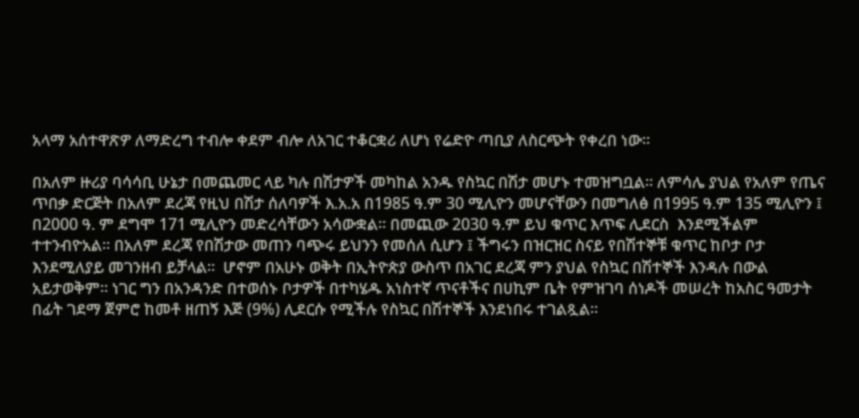አላማ አሰተዋጽዎ ለማድረግ ተብሎ ቀደም ብሎ ለአገር ተቆርቋሪ ለሆነ የሬድዮ ጣቢያ ለስርጭት የቀረበ ነው።

በአለም ዙሪያ ባሳሳቢ ሁኔታ በመጨመር ላይ ካሉ በሽታዎች መካከል አንዱ የስኳር በሽታ መሆኑ ተመዝግቧል። ለምሳሌ ያህል የአለም የጤና ጥበቃ ድርጅት በአለም ደረጃ የዚህ በሽታ ሰለባዎች እ.አ.አ በ1985 ዓ.ም 30 ሚሊዮን መሆናቸውን በመግለፅ በ1995 ዓ.ም 135 ሚሊዮን ፤ በ2000 ዓ. ም ደግሞ 171 ሚሊዮን መድረሳቸውን አሳውቋል። በመጪው 2030 ዓ.ም ይህ ቁጥር እጥፍ ሊደርስ  እንደሚችልም ተተንብዮአል። በአለም ደረጃ የበሽታው መጠን ባጭሩ ይህንን የመሰለ ሲሆን ፤ ችግሩን በዝርዝር ስናይ የበሽተኞቹ ቁጥር ከቦታ ቦታ እንደሚለያይ መገንዘብ ይቻላል።  ሆኖም በአሁኑ ወቅት በኢትዮጵያ ውስጥ በአገር ደረጃ ምን ያህል የስኳር በሽተኞች እንዳሉ በውል አይታወቅም። ነገር ግን በአንዳንድ በተወሰኑ ቦታዎች በተካሄዱ አነስተኛ ጥናቶችና በሀኪም ቤት የምዝገባ ሰነዶች መሠረት ከአስር ዓመታት በፊት ገደማ ጀምሮ ከመቶ ዘጠኝ እጅ (9%) ሊደርሱ የሚችሉ የስኳር በሽተኞች እንደነበሩ ተገልጿል።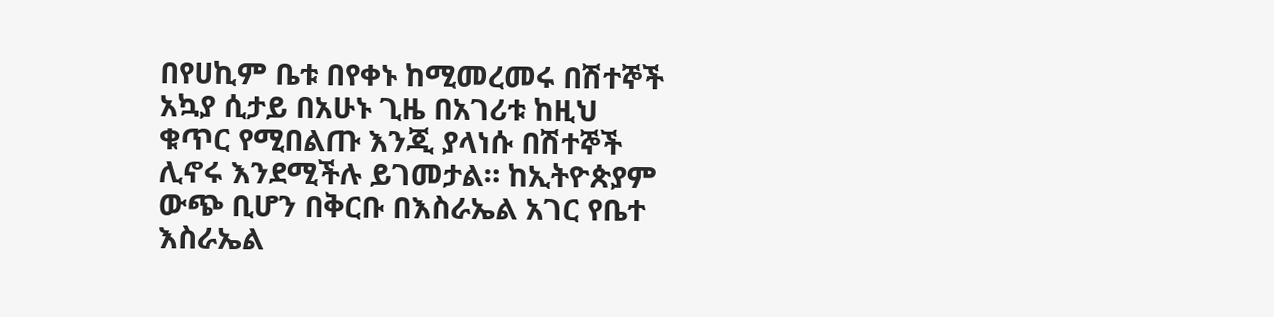በየሀኪም ቤቱ በየቀኑ ከሚመረመሩ በሽተኞች አኳያ ሲታይ በአሁኑ ጊዜ በአገሪቱ ከዚህ ቁጥር የሚበልጡ እንጂ ያላነሱ በሽተኞች ሊኖሩ እንደሚችሉ ይገመታል። ከኢትዮጵያም ውጭ ቢሆን በቅርቡ በእስራኤል አገር የቤተ እስራኤል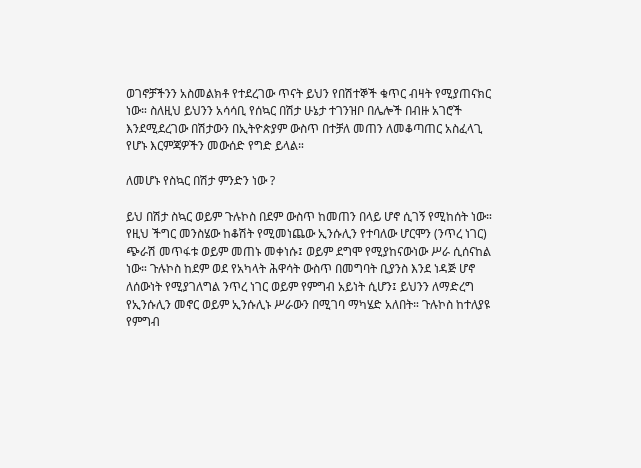ወገኖቻችንን አስመልክቶ የተደረገው ጥናት ይህን የበሽተኞች ቁጥር ብዛት የሚያጠናክር ነው። ስለዚህ ይህንን አሳሳቢ የሰኳር በሽታ ሁኔታ ተገንዝቦ በሌሎች በብዙ አገሮች እንደሚደረገው በሽታውን በኢትዮጵያም ውስጥ በተቻለ መጠን ለመቆጣጠር አስፈላጊ የሆኑ እርምጃዎችን መውሰድ የግድ ይላል።

ለመሆኑ የስኳር በሽታ ምንድን ነው ?

ይህ በሽታ ስኳር ወይም ጉሉኮስ በደም ውስጥ ከመጠን በላይ ሆኖ ሲገኝ የሚከሰት ነው። የዚህ ችግር መንስሄው ከቆሽት የሚመነጨው ኢንሱሊን የተባለው ሆርሞን (ንጥረ ነገር) ጭራሽ መጥፋቱ ወይም መጠኑ መቀነሱ፤ ወይም ደግሞ የሚያከናውነው ሥራ ሲሰናከል ነው። ጉሉኮስ ከደም ወደ የአካላት ሕዋሳት ውስጥ በመግባት ቢያንስ እንደ ነዳጅ ሆኖ ለሰውነት የሚያገለግል ንጥረ ነገር ወይም የምግብ አይነት ሲሆን፤ ይህንን ለማድረግ የኢንሱሊን መኖር ወይም ኢንሱሊኑ ሥራውን በሚገባ ማካሄድ አለበት። ጉሉኮስ ከተለያዩ የምግብ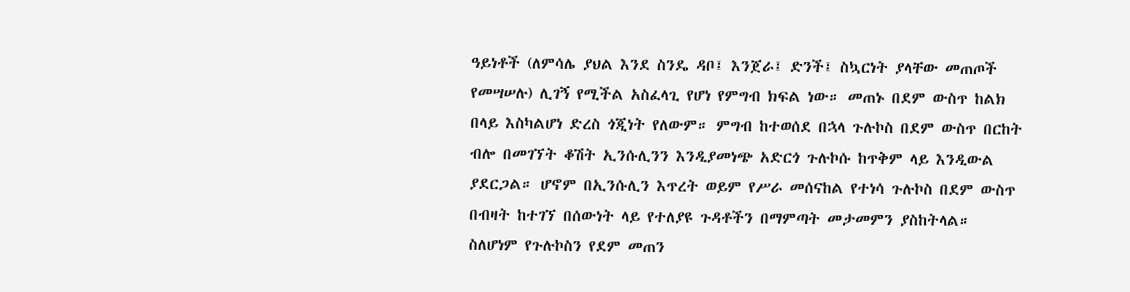ዓይነቶች (ለምሳሌ ያህል እንደ ስንዴ ዳቦ፤ እንጀራ፤ ድንች፤ ስኳርነት ያላቸው መጠጦች የመሣሠሉ) ሊገኝ የሚችል አስፈላጊ የሆነ የምግብ ክፍል ነው። መጠኑ በደም ውስጥ ከልክ በላይ እስካልሆነ ድረስ ጎጂነት የለውም። ምግብ ከተወሰደ በኋላ ጉሉኮስ በደም ውስጥ በርከት ብሎ በመገኘት ቆሽት ኢንሱሊንን እንዲያመነጭ አድርጎ ጉሉኮሱ ከጥቅም ላይ እንዲውል ያደርጋል። ሆኖም በኢንሱሊን እጥረት ወይም የሥራ መሰናከል የተነሳ ጉሉኮስ በደም ውስጥ በብዛት ከተገኘ በሰውነት ላይ የተለያዩ ጉዳቶችን በማምጣት መታመምን ያስከትላል። ስለሆነም የጉሉኮስን የደም መጠን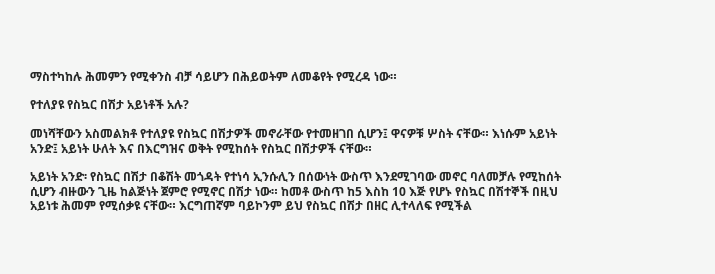ማስተካከሉ ሕመምን የሚቀንስ ብቻ ሳይሆን በሕይወትም ለመቆየት የሚረዳ ነው።

የተለያዩ የስኳር በሽታ አይነቶች አሉ?

መነሻቸውን አስመልክቶ የተለያዩ የስኳር በሽታዎች መኖራቸው የተመዘገበ ሲሆን፤ ዋናዎቹ ሦስት ናቸው። እነሱም አይነት አንድ፤ አይነት ሁለት እና በእርግዝና ወቅት የሚከሰት የስኳር በሽታዎች ናቸው።

አይነት አንድ፡ የስኳር በሽታ በቆሽት መጎዳት የተነሳ ኢንሱሊን በሰውነት ውስጥ እንደሚገባው መኖር ባለመቻሉ የሚከሰት ሲሆን ብዙውን ጊዜ ከልጅነት ጀምሮ የሚኖር በሽታ ነው። ከመቶ ውስጥ ከ5 እስከ 10 እጅ የሆኑ የስኳር በሽተኞች በዚህ አይነቱ ሕመም የሚሰቃዩ ናቸው። እርግጠኛም ባይኮንም ይህ የስኳር በሽታ በዘር ሊተላለፍ የሚችል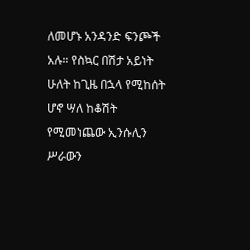ለመሆኑ አንዳንድ ፍንጮች አሉ። የስኳር በሽታ አይነት ሁለት ከጊዜ በኋላ የሚከሰት ሆኖ ሣለ ከቆሽት የሚመነጨው ኢንሱሊን ሥራውን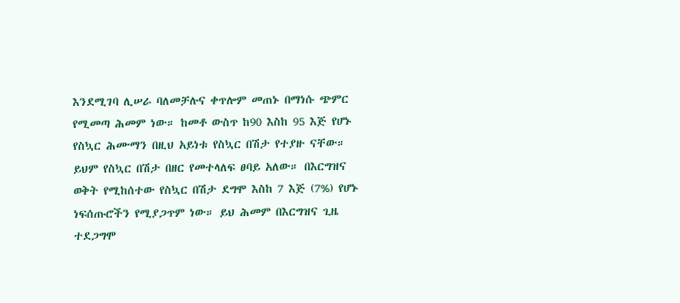እንደሚገባ ሊሠራ ባለመቻሉና ቀጥሎም መጠኑ በማነሱ ጭምር የሚመጣ ሕመም ነው። ከመቶ ውስጥ ከ90 እስከ 95 እጅ የሆኑ የስኳር ሕሙማን በዚህ አይነቱ የስኳር በሽታ የተያዙ ናቸው። ይህም የስኳር በሽታ በዘር የመተላለፍ ፀባይ አለው። በእርግዝና ወቅት የሚከሰተው የስኳር በሽታ ደግሞ እስከ 7 እጅ (7%) የሆኑ ነፍሰጡሮችን የሚያጋጥም ነው። ይህ ሕመም በእርግዝና ጊዜ ተደጋግሞ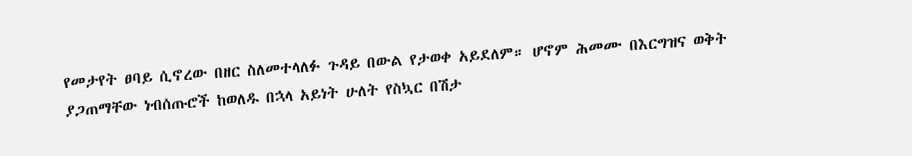የመታየት ፀባይ ሲኖረው በዘር ስለመተላለፉ ጉዳይ በውል የታወቀ አይደለም። ሆኖም ሕመሙ በእርግዝና ወቅት ያጋጠማቸው ነብሰጡሮች ከወለዱ በኋላ አይነት ሁለት የስኳር በሽታ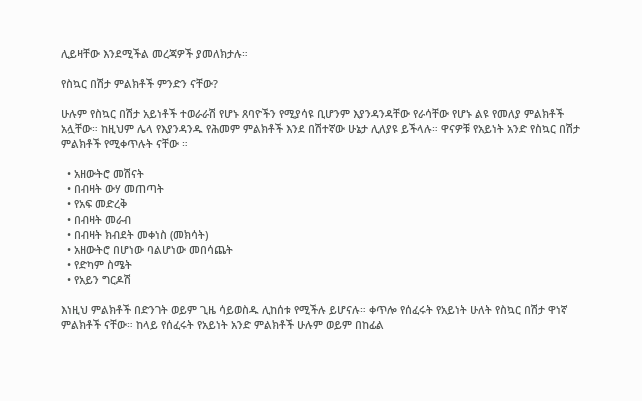ሊይዛቸው እንደሚችል መረጃዎች ያመለክታሉ።

የስኳር በሽታ ምልክቶች ምንድን ናቸው?

ሁሉም የስኳር በሽታ አይነቶች ተወራራሽ የሆኑ ጸባዮችን የሚያሳዩ ቢሆንም እያንዳንዳቸው የራሳቸው የሆኑ ልዩ የመለያ ምልክቶች አሏቸው። ከዚህም ሌላ የእያንዳንዱ የሕመም ምልክቶች እንደ በሽተኛው ሁኔታ ሊለያዩ ይችላሉ። ዋናዎቹ የአይነት አንድ የስኳር በሽታ ምልክቶች የሚቀጥሉት ናቸው ።

  • አዘውትሮ መሽናት
  • በብዛት ውሃ መጠጣት
  • የአፍ መድረቅ
  • በብዛት መራብ
  • በብዛት ክብደት መቀነስ (መክሳት)
  • አዘውትሮ በሆነው ባልሆነው መበሳጨት
  • የድካም ስሜት
  • የአይን ግርዶሽ

እነዚህ ምልክቶች በድንገት ወይም ጊዜ ሳይወስዱ ሊከሰቱ የሚችሉ ይሆናሉ። ቀጥሎ የሰፈሩት የአይነት ሁለት የስኳር በሽታ ዋነኛ ምልክቶች ናቸው። ከላይ የሰፈሩት የአይነት አንድ ምልክቶች ሁሉም ወይም በከፊል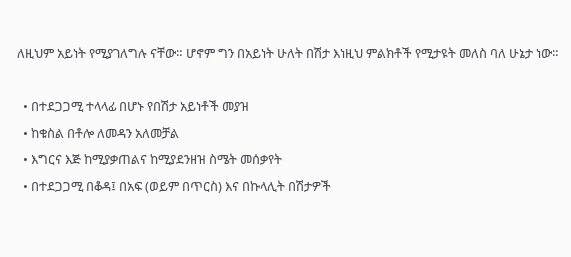ለዚህም አይነት የሚያገለግሉ ናቸው። ሆኖም ግን በአይነት ሁለት በሽታ እነዚህ ምልክቶች የሚታዩት መለስ ባለ ሁኔታ ነው።

  • በተደጋጋሚ ተላላፊ በሆኑ የበሽታ አይነቶች መያዝ
  • ከቁስል በቶሎ ለመዳን አለመቻል
  • እግርና እጅ ከሚያቃጠልና ከሚያደንዘዝ ስሜት መሰቃየት
  • በተደጋጋሚ በቆዳ፤ በአፍ (ወይም በጥርስ) እና በኩላሊት በሽታዎች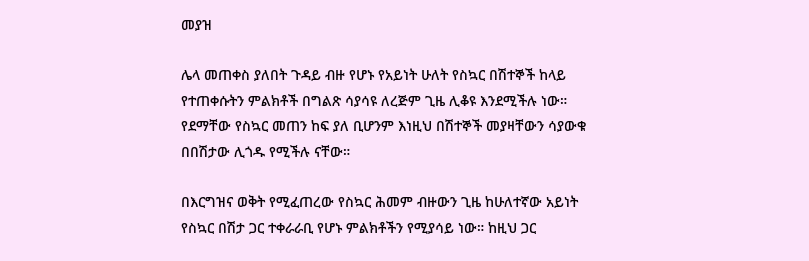መያዝ

ሌላ መጠቀስ ያለበት ጉዳይ ብዙ የሆኑ የአይነት ሁለት የስኳር በሽተኞች ከላይ የተጠቀሱትን ምልክቶች በግልጽ ሳያሳዩ ለረጅም ጊዜ ሊቆዩ እንደሚችሉ ነው። የደማቸው የስኳር መጠን ከፍ ያለ ቢሆንም እነዚህ በሽተኞች መያዛቸውን ሳያውቁ በበሽታው ሊጎዱ የሚችሉ ናቸው።

በእርግዝና ወቅት የሚፈጠረው የስኳር ሕመም ብዙውን ጊዜ ከሁለተኛው አይነት የስኳር በሽታ ጋር ተቀራራቢ የሆኑ ምልክቶችን የሚያሳይ ነው። ከዚህ ጋር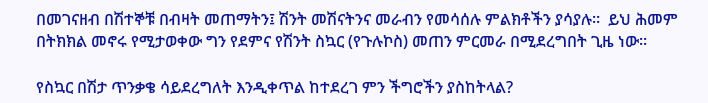በመገናዘብ በሽተኞቹ በብዛት መጠማትን፤ ሽንት መሽናትንና መራብን የመሳሰሉ ምልክቶችን ያሳያሉ።  ይህ ሕመም በትክክል መኖሩ የሚታወቀው ግን የደምና የሽንት ስኳር (የጉሉኮስ) መጠን ምርመራ በሚደረግበት ጊዜ ነው።

የስኳር በሽታ ጥንቃቄ ሳይደረግለት እንዲቀጥል ከተደረገ ምን ችግሮችን ያስከትላል?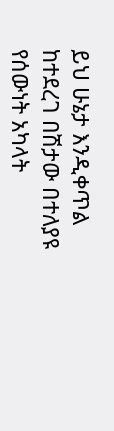ይህ ሁኔታ እንዲቀጥል ከተደረገ በሽታው በተለያዩ የሰውነት አካላት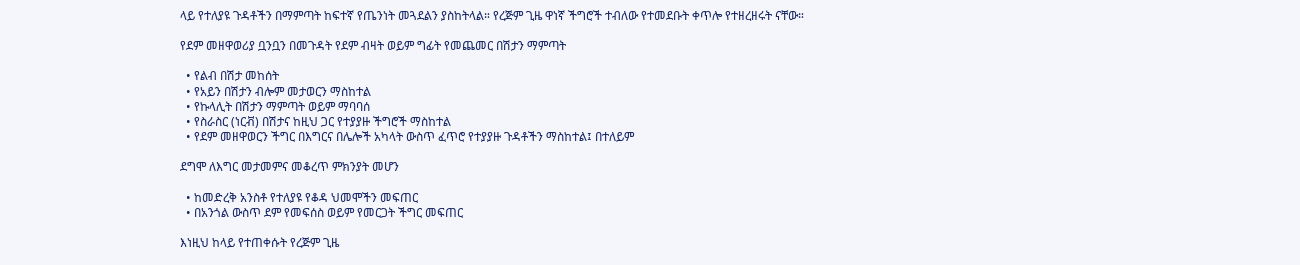ላይ የተለያዩ ጉዳቶችን በማምጣት ከፍተኛ የጤንነት መጓደልን ያስከትላል። የረጅም ጊዜ ዋነኛ ችግሮች ተብለው የተመደቡት ቀጥሎ የተዘረዘሩት ናቸው።

የደም መዘዋወሪያ ቧንቧን በመጉዳት የደም ብዛት ወይም ግፊት የመጨመር በሽታን ማምጣት

  • የልብ በሽታ መከሰት
  • የአይን በሽታን ብሎም መታወርን ማስከተል
  • የኩላሊት በሽታን ማምጣት ወይም ማባባሰ
  • የስራስር (ነርቭ) በሽታና ከዚህ ጋር የተያያዙ ችግሮች ማስከተል
  • የደም መዘዋወርን ችግር በእግርና በሌሎች አካላት ውስጥ ፈጥሮ የተያያዙ ጉዳቶችን ማስከተል፤ በተለይም

ደግሞ ለእግር መታመምና መቆረጥ ምክንያት መሆን

  • ከመድረቅ አንስቶ የተለያዩ የቆዳ ህመሞችን መፍጠር
  • በአንጎል ውስጥ ደም የመፍሰስ ወይም የመርጋት ችግር መፍጠር

እነዚህ ከላይ የተጠቀሱት የረጅም ጊዜ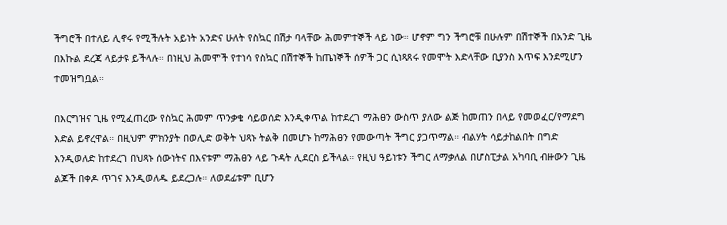ችግሮች በተለይ ሊኖሩ የሚችሉት አይነት አንድና ሁለት የስኳር በሽታ ባላቸው ሕመምተኞች ላይ ነው። ሆኖም ግን ችግሮቹ በሁሉም በሽተኞች በአንድ ጊዜ በእኩል ደረጃ ላይታዩ ይችላሉ። በነዚህ ሕመሞች የተነሳ የስኳር በሽተኞች ከጤነኞች ሰዎች ጋር ሲነጻጸሩ የመሞት እድላቸው ቢያንስ እጥፍ እንደሚሆን ተመዝግቧል።

በእርግዝና ጊዜ የሚፈጠረው የስኳር ሕመም ጥንቃቄ ሳይወሰድ እንዲቀጥል ከተደረገ ማሕፀን ውስጥ ያለው ልጅ ከመጠን በላይ የመወፈር/የማደግ እድል ይኖረዋል። በዚህም ምክንያት በወሊድ ወቅት ህጻኑ ትልቅ በመሆኑ ከማሕፀን የመውጣት ችግር ያጋጥማል። ብልሃት ሳይታከልበት በግድ እንዲወለድ ከተደረገ በህጻኑ ሰውነትና በእናቱም ማሕፀን ላይ ጉዳት ሊደርስ ይችላል። የዚህ ዓይነቱን ችግር ለማቃለል በሆስፒታል አካባቢ ብዙውን ጊዜ ልጆች በቀዶ ጥገና እንዲወለዱ ይደረጋሉ። ለወደፊቱም ቢሆን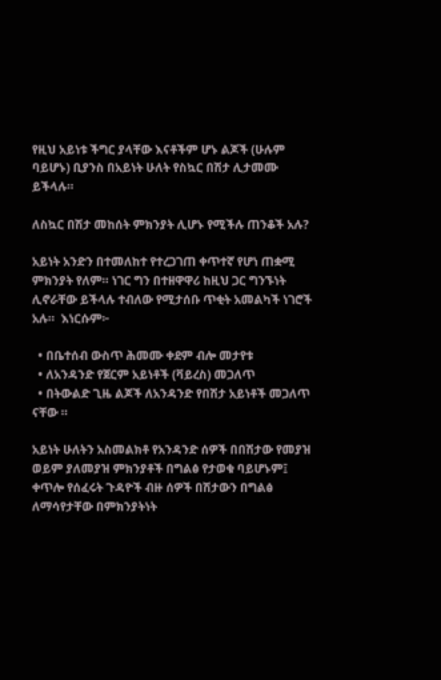የዚህ አይነቱ ችግር ያላቸው እናቶችም ሆኑ ልጆች (ሁሉም ባይሆኑ) ቢያንስ በአይነት ሁለት የስኳር በሽታ ሊታመሙ ይችላሉ።

ለስኳር በሽታ መከሰት ምክንያት ሊሆኑ የሚችሉ ጠንቆች አሉ?

አይነት አንድን በተመለከተ የተረጋገጠ ቀጥተኛ የሆነ ጠቋሚ ምክንያት የለም። ነገር ግን በተዘዋዋሪ ከዚህ ጋር ግንኙነት ሊኖራቸው ይችላሉ ተብለው የሚታሰቡ ጥቂት አመልካች ነገሮች አሉ።  እነርሱም፦

  • በቤተሰብ ውስጥ ሕመሙ ቀደም ብሎ መታየቱ
  • ለአንዳንድ የጀርም አይነቶች (ቫይረስ) መጋለጥ
  • በትውልድ ጊዜ ልጆች ለአንዳንድ የበሽታ አይነቶች መጋለጥ ናቸው ።

አይነት ሁለትን አስመልክቶ የአንዳንድ ሰዎች በበሽታው የመያዝ ወይም ያለመያዝ ምክንያቶች በግልፅ የታወቁ ባይሆኑም፤ ቀጥሎ የሰፈሩት ጉዳዮች ብዙ ሰዎች በሽታውን በግልፅ ለማሳየታቸው በምክንያትነት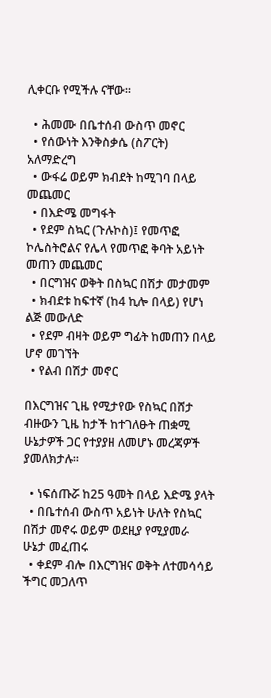ሊቀርቡ የሚችሉ ናቸው።

  • ሕመሙ በቤተሰብ ውስጥ መኖር
  • የሰውነት እንቅስቃሴ (ስፖርት) አለማድረግ
  • ውፋሬ ወይም ክብደት ከሚገባ በላይ መጨመር
  • በእድሜ መግፋት
  • የደም ስኳር (ጉሉኮስ)፤ የመጥፎ ኮሌስትሮልና የሌላ የመጥፎ ቅባት አይነት መጠን መጨመር
  • በርግዝና ወቅት በስኳር በሽታ መታመም
  • ክብደቱ ከፍተኛ (ከ4 ኪሎ በላይ) የሆነ ልጅ መውለድ
  • የደም ብዛት ወይም ግፊት ከመጠን በላይ ሆኖ መገኘት
  • የልብ በሽታ መኖር

በእርግዝና ጊዜ የሚታየው የስኳር በሸታ ብዙውን ጊዜ ከታች ከተገለፁት ጠቋሚ ሁኔታዎች ጋር የተያያዘ ለመሆኑ መረጃዎች ያመለክታሉ።

  • ነፍሰጡሯ ከ25 ዓመት በላይ እድሜ ያላት
  • በቤተሰብ ውስጥ አይነት ሁለት የስኳር በሽታ መኖሩ ወይም ወደዚያ የሚያመራ ሁኔታ መፈጠሩ
  • ቀደም ብሎ በእርግዝና ወቅት ለተመሳሳይ ችግር መጋለጥ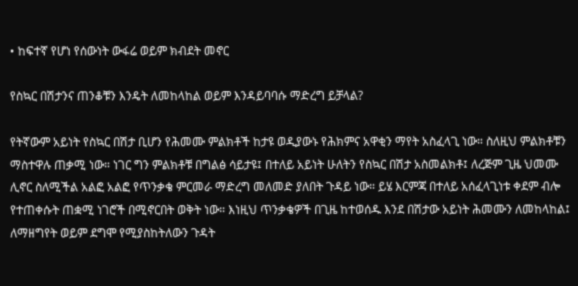• ከፍተኛ የሆነ የሰውነት ውፋሬ ወይም ክብደት መኖር

የስኳር በሽታንና ጠንቆቹን እንዴት ለመከላከል ወይም እንዳይባባሱ ማድረግ ይቻላል?

የትኛውም አይነት የስኳር በሽታ ቢሆን የሕመሙ ምልክቶች ከታዩ ወዲያውኑ የሕክምና አዋቂን ማየት አስፈላጊ ነው። ስለዚህ ምልክቶቹን ማስተዋሉ ጠቃሚ ነው። ነገር ግን ምልክቶቹ በግልፅ ሳይታዩ፤ በተለይ አይነት ሁለትን የስኳር በሽታ አስመልክቶ፤ ለረጅም ጊዜ ህመሙ ሊኖር ስለሚችል አልፎ አልፎ የጥንቃቄ ምርመራ ማድረግ መለመድ ያለበት ጉዳይ ነው። ይሄ እርምጃ በተለይ አሰፈላጊነቱ ቀደም ብሎ የተጠቀሱት ጠቋሚ ነገሮች በሚኖርበት ወቅት ነው። እነዚህ ጥንቃቄዎች በጊዜ ከተወሰዱ እንደ በሽታው አይነት ሕመሙን ለመከላከል፤ ለማዘግየት ወይም ደግሞ የሚያስከትለውን ጉዳት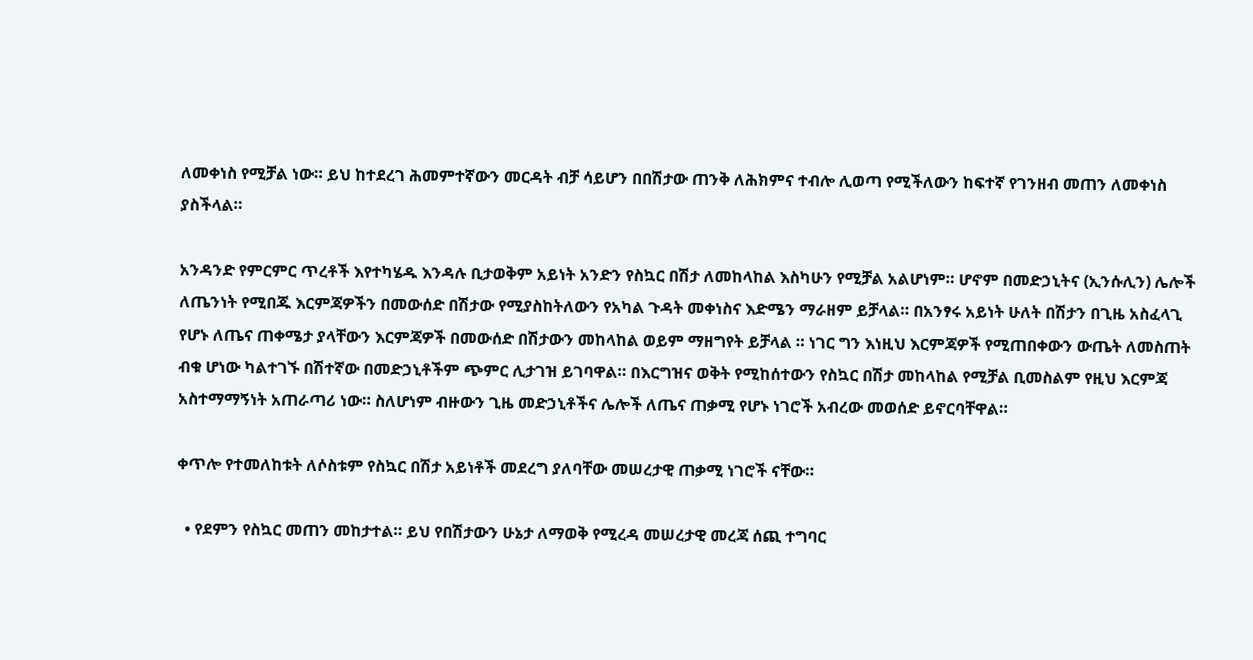ለመቀነስ የሚቻል ነው። ይህ ከተደረገ ሕመምተኛውን መርዳት ብቻ ሳይሆን በበሽታው ጠንቅ ለሕክምና ተብሎ ሊወጣ የሚችለውን ከፍተኛ የገንዘብ መጠን ለመቀነስ ያስችላል።

አንዳንድ የምርምር ጥረቶች እየተካሄዱ እንዳሉ ቢታወቅም አይነት አንድን የስኳር በሽታ ለመከላከል እስካሁን የሚቻል አልሆነም። ሆኖም በመድኃኒትና (ኢንሱሊን) ሌሎች ለጤንነት የሚበጁ እርምጃዎችን በመውሰድ በሽታው የሚያስከትለውን የአካል ጉዳት መቀነስና እድሜን ማራዘም ይቻላል። በአንፃሩ አይነት ሁለት በሽታን በጊዜ አስፈላጊ የሆኑ ለጤና ጠቀሜታ ያላቸውን እርምጃዎች በመውሰድ በሽታውን መከላከል ወይም ማዘግየት ይቻላል ። ነገር ግን እነዚህ እርምጃዎች የሚጠበቀውን ውጤት ለመስጠት ብቁ ሆነው ካልተገኙ በሽተኛው በመድኃኒቶችም ጭምር ሊታገዝ ይገባዋል። በእርግዝና ወቅት የሚከሰተውን የስኳር በሽታ መከላከል የሚቻል ቢመስልም የዚህ እርምጃ አስተማማኝነት አጠራጣሪ ነው። ስለሆነም ብዙውን ጊዜ መድኃኒቶችና ሌሎች ለጤና ጠቃሚ የሆኑ ነገሮች አብረው መወሰድ ይኖርባቸዋል።

ቀጥሎ የተመለከቱት ለሶስቱም የስኳር በሽታ አይነቶች መደረግ ያለባቸው መሠረታዊ ጠቃሚ ነገሮች ናቸው።

  • የደምን የስኳር መጠን መከታተል። ይህ የበሽታውን ሁኔታ ለማወቅ የሚረዳ መሠረታዊ መረጃ ሰጪ ተግባር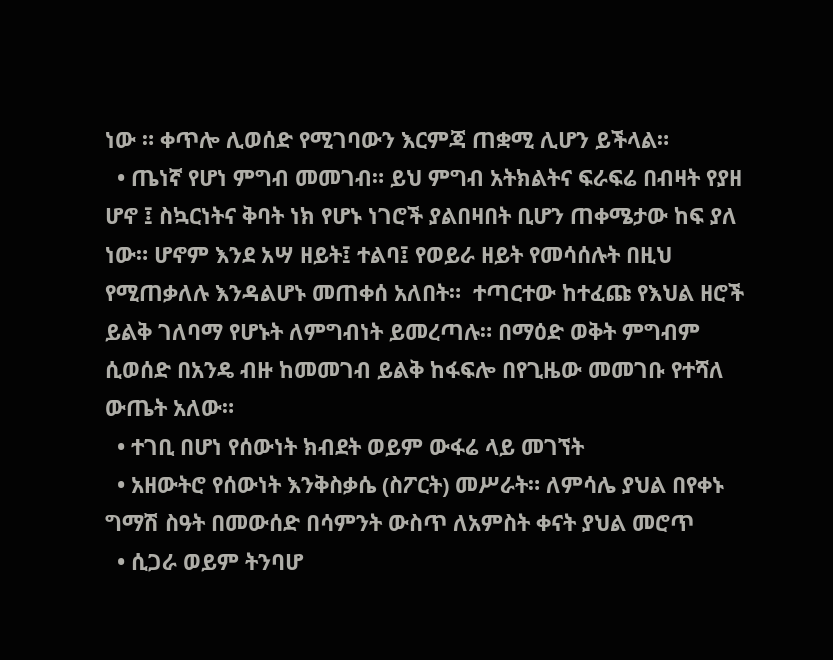ነው ። ቀጥሎ ሊወሰድ የሚገባውን እርምጃ ጠቋሚ ሊሆን ይችላል።
  • ጤነኛ የሆነ ምግብ መመገብ። ይህ ምግብ አትክልትና ፍራፍሬ በብዛት የያዘ ሆኖ ፤ ስኳርነትና ቅባት ነክ የሆኑ ነገሮች ያልበዛበት ቢሆን ጠቀሜታው ከፍ ያለ ነው። ሆኖም እንደ አሣ ዘይት፤ ተልባ፤ የወይራ ዘይት የመሳሰሉት በዚህ የሚጠቃለሉ እንዳልሆኑ መጠቀሰ አለበት።  ተጣርተው ከተፈጩ የእህል ዘሮች ይልቅ ገለባማ የሆኑት ለምግብነት ይመረጣሉ። በማዕድ ወቅት ምግብም ሲወሰድ በአንዴ ብዙ ከመመገብ ይልቅ ከፋፍሎ በየጊዜው መመገቡ የተሻለ ውጤት አለው።
  • ተገቢ በሆነ የሰውነት ክብደት ወይም ውፋሬ ላይ መገኘት
  • አዘውትሮ የሰውነት እንቅስቃሴ (ስፖርት) መሥራት። ለምሳሌ ያህል በየቀኑ ግማሽ ስዓት በመውሰድ በሳምንት ውስጥ ለአምስት ቀናት ያህል መሮጥ
  • ሲጋራ ወይም ትንባሆ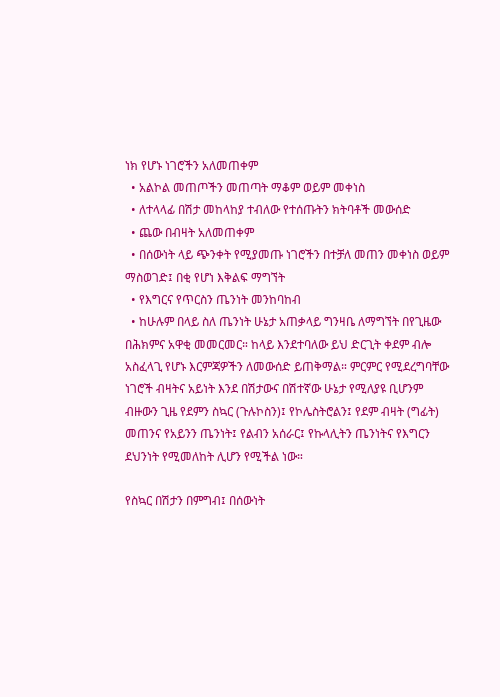ነክ የሆኑ ነገሮችን አለመጠቀም
  • አልኮል መጠጦችን መጠጣት ማቆም ወይም መቀነስ
  • ለተላላፊ በሽታ መከላከያ ተብለው የተሰጡትን ክትባቶች መውሰድ
  • ጨው በብዛት አለመጠቀም
  • በሰውነት ላይ ጭንቀት የሚያመጡ ነገሮችን በተቻለ መጠን መቀነስ ወይም ማስወገድ፤ በቂ የሆነ እቅልፍ ማግኘት
  • የእግርና የጥርስን ጤንነት መንከባከብ
  • ከሁሉም በላይ ስለ ጤንነት ሁኔታ አጠቃላይ ግንዛቤ ለማግኘት በየጊዜው በሕክምና አዋቂ መመርመር። ከላይ እንደተባለው ይህ ድርጊት ቀደም ብሎ አስፈላጊ የሆኑ እርምጃዎችን ለመውሰድ ይጠቅማል። ምርምር የሚደረግባቸው ነገሮች ብዛትና አይነት እንደ በሽታውና በሽተኛው ሁኔታ የሚለያዩ ቢሆንም ብዙውን ጊዜ የደምን ስኳር (ጉሉኮስን)፤ የኮሌስትሮልን፤ የደም ብዛት (ግፊት) መጠንና የአይንን ጤንነት፤ የልብን አሰራር፤ የኩላሊትን ጤንነትና የእግርን ደህንነት የሚመለከት ሊሆን የሚችል ነው።

የስኳር በሽታን በምግብ፤ በሰውነት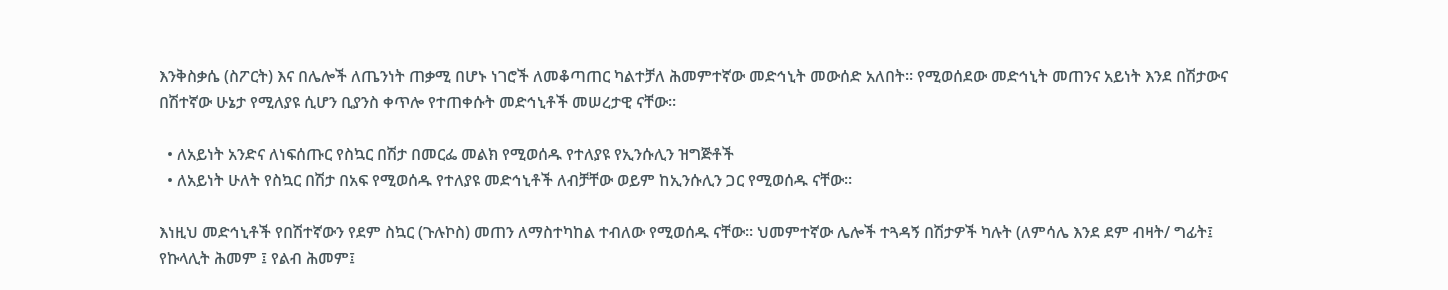እንቅስቃሴ (ስፖርት) እና በሌሎች ለጤንነት ጠቃሚ በሆኑ ነገሮች ለመቆጣጠር ካልተቻለ ሕመምተኛው መድኅኒት መውሰድ አለበት። የሚወሰደው መድኅኒት መጠንና አይነት እንደ በሽታውና በሽተኛው ሁኔታ የሚለያዩ ሲሆን ቢያንስ ቀጥሎ የተጠቀሱት መድኅኒቶች መሠረታዊ ናቸው።

  • ለአይነት አንድና ለነፍሰጡር የስኳር በሽታ በመርፌ መልክ የሚወሰዱ የተለያዩ የኢንሱሊን ዝግጅቶች
  • ለአይነት ሁለት የስኳር በሽታ በአፍ የሚወሰዱ የተለያዩ መድኅኒቶች ለብቻቸው ወይም ከኢንሱሊን ጋር የሚወሰዱ ናቸው።

እነዚህ መድኅኒቶች የበሽተኛውን የደም ስኳር (ጉሉኮስ) መጠን ለማስተካከል ተብለው የሚወሰዱ ናቸው። ህመምተኛው ሌሎች ተጓዳኝ በሽታዎች ካሉት (ለምሳሌ እንደ ደም ብዛት/ ግፊት፤ የኩላሊት ሕመም ፤ የልብ ሕመም፤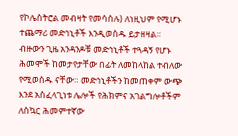የኮሌስትሮል መብዛት የመሳሰሉ) ለነዚህም የሚሆኑ ተጨማሪ መድኅኒቶች እንዲወስዱ ይታዘዛል። ብዙውን ጊዜ አንዳንዶቹ መድኅኒቶች ተጓዳኝ የሆኑ ሕመሞች ከመታየታቸው በፊት ለመከላከል ተብለው የሚወሰዱ ናቸው። መድኅኒቶችን ከመጠቀም ውጭ እንደ አስፈላጊነቱ ሌሎች የሕክምና አገልግሎቶችም ለስኳር ሕመምተኛው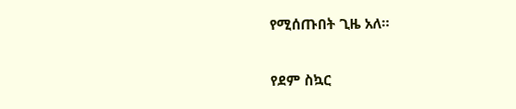የሚሰጡበት ጊዜ አለ።

የደም ስኳር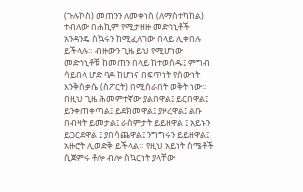(ጉሉኮስ) መጠንን ለመቀነስ (ለማስተካከል) ተብለው በሐኪም የሚታዘዙ መድኅኒቶች አንዳንዴ ስኳሩን ከሚፈለገው በላይ ሊቀበሉ ይችላሉ። ብዙውን ጊዜ ይህ የሚሆነው መድኅኒቶቹ ከመጠን በላይ ከተወሰዱ፤ ምግብ ሳይበላ ሆድ ባዶ ከሆነና በፍጥነት የሰውነት እንቅስቃሴ (ስፖርት) በሚሰራበት ወቅት ነው። በዚህ ጊዜ ሕመምተኛው ያልበዋል፤ ይርበዋል፤ ይንቀጠቀጣል፤ ይደክመዋል፤ ያዞረዋል፤ ልቡ በብዛት ይመታል፤ ራስምታት ይይዘዋል ፤ አይኑን ይጋርደዋል ፤ ያበሳጨዋል፤ ንግግሩን ይይዘዋል፤ አዙሮት ሊወድቅ ይችላል። የዚህ አይነት ስሜቶች ሲጀምሩ ቶሎ ብሎ ስኳርነት ያላቸው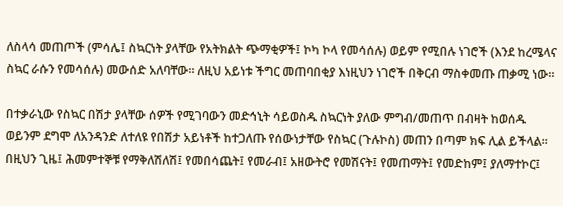ለስላሳ መጠጦች (ምሳሌ፤ ስኳርነት ያላቸው የአትክልት ጭማቂዎች፤ ኮካ ኮላ የመሳሰሉ) ወይም የሚበሉ ነገሮች (እንደ ከረሜላና ስኳር ራሱን የመሳሰሉ) መውሰድ አለባቸው። ለዚህ አይነቱ ችግር መጠባበቂያ እነዚህን ነገሮች በቅርብ ማስቀመጡ ጠቃሚ ነው።

በተቃራኒው የስኳር በሽታ ያላቸው ሰዎች የሚገባውን መድኅኒት ሳይወስዱ ስኳርነት ያለው ምግብ/መጠጥ በብዛት ከወሰዱ ወይንም ደግሞ ለአንዳንድ ለተለዩ የበሽታ አይነቶች ከተጋለጡ የሰውነታቸው የስኳር (ጉሉኮስ) መጠን በጣም ክፍ ሊል ይችላል። በዚህን ጊዜ፤ ሕመምተኞቹ የማቅለሽለሽ፤ የመበሳጨት፤ የመራብ፤ አዘውትሮ የመሽናት፤ የመጠማት፤ የመድከም፤ ያለማተኮር፤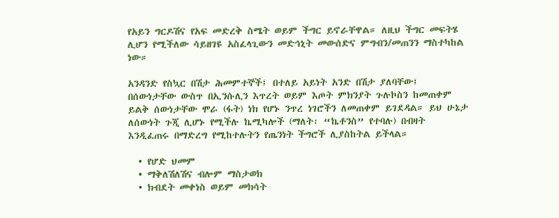የአይን ግርዶሽና የአፍ መድረቅ ስሜት ወይም ችግር ይኖራቸዋል። ለዚህ ችግር መፍትሄ ሊሆን የሚችለው ሳይዘገዩ አስፈላጊውን መድኅኒት መውሰድና ምግብን/መጠንን ማስተካከል ነው።

አንዳንድ የስኳር በሽታ ሕመምተኞች፤ በተለይ አይነት አንድ በሽታ ያለባቸው፤ በሰውነታቸው ውስጥ በኢንሱሊን እጥረት ወይም እጦት ምክንያት ጉሉኮስን ከመጠቀም ይልቅ ሰውነታቸው ሞራ (ፋት) ነክ የሆኑ ንጥረ ነገሮችን ለመጠቀም ይገደዳል። ይህ ሁኔታ ለሰውነት ጉጂ ሊሆኑ የሚችሉ ኬሚካሎች (ማለት፡ “ኬቶንስ” የተባሉ) በብዛት እንዲፈጠሩ በማድረግ የሚከተሉትን የጤንነት ችግሮች ሊያስከትል ይችላል።

  • የሆድ ህመም
  • ማቅለሽለሽና ብሎም ማስታወክ
  • ክብደት መቀነስ ወይም መክሳት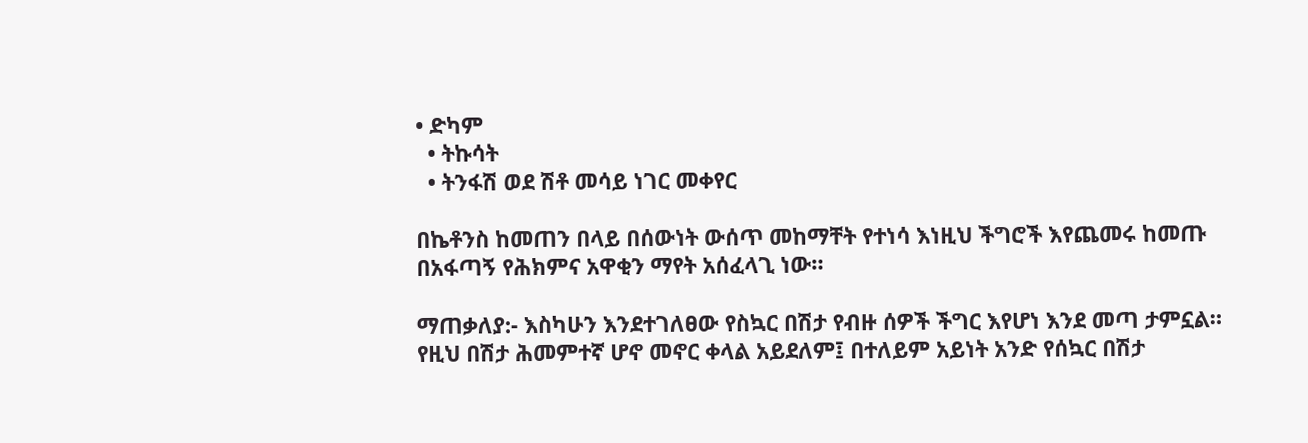• ድካም
  • ትኩሳት
  • ትንፋሽ ወደ ሽቶ መሳይ ነገር መቀየር

በኬቶንስ ከመጠን በላይ በሰውነት ውሰጥ መከማቸት የተነሳ እነዚህ ችግሮች እየጨመሩ ከመጡ በአፋጣኝ የሕክምና አዋቂን ማየት አሰፈላጊ ነው።

ማጠቃለያ:- እስካሁን እንደተገለፀው የስኳር በሽታ የብዙ ሰዎች ችግር እየሆነ እንደ መጣ ታምኗል። የዚህ በሽታ ሕመምተኛ ሆኖ መኖር ቀላል አይደለም፤ በተለይም አይነት አንድ የሰኳር በሽታ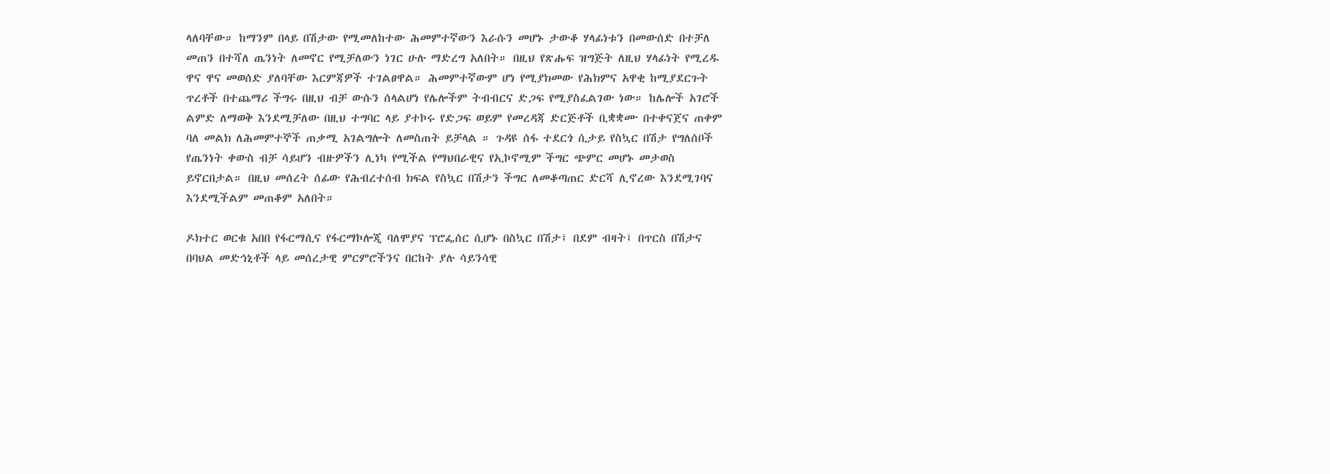ላለባቸው። ከማንም በላይ በሽታው የሚመለከተው ሕመምተኛውን እራሱን መሆኑ ታውቆ ሃላፊነቱን በመውሰድ በተቻለ መጠን በተሻለ ጤንነት ለመኖር የሚቻለውን ነገር ሁሉ ማድረግ አለበት። በዚህ የጽሑፍ ዝግጅት ለዚህ ሃላፊነት የሚረዱ ዋና ዋና መወሰድ ያለባቸው እርምጃዎች ተገልፀዋል። ሕመምተኛውም ሆነ የሚያክመው የሕክምና አዋቂ ከሚያደርጉት ጥረቶች በተጨማሪ ችግሩ በዚህ ብቻ ውሱን ሰላልሆነ የሌሎችም ትብብርና ድጋፍ የሚያስፈልገው ነው። ከሌሎች አገሮች ልምድ ለማወቅ እንደሚቻለው በዚህ ተግባር ላይ ያተኮሩ የድጋፍ ወይም የመረዳጃ ድርጅቶች ቢቋቋሙ በተቀናጀና ጠቀም ባለ መልክ ለሕመምተኞች ጠቃሚ አገልግሎት ለመስጠት ይቻላል ። ጉዳዩ ሰፋ ተደርጎ ሲታይ የስኳር በሽታ የግለሰቦች የጤንነት ቀውስ ብቻ ሳይሆን ብዙዎችን ሊነካ የሚችል የማህበራዊና የኢኮኖሚም ችግር ጭምር መሆኑ መታወስ ይኖርበታል። በዚህ መሰረት ሰፊው የሕብረተሰብ ክፍል የስኳር በሽታን ችግር ለመቆጣጠር ድርሻ ሊኖረው እንደሚገባና እንደሚችልም መጠቆም አለበት።

ዶክተር ወርቁ አበበ የፋርማሲና የፋርማኮሎጂ ባለሞያና ፕሮፌሰር ሲሆኑ በስኳር በሽታ፤ በደም ብዛት፤ በጥርስ በሽታና በባህል መድኅኒቶች ላይ መሰረታዊ ምርምሮችንና በርከት ያሉ ሳይንሳዊ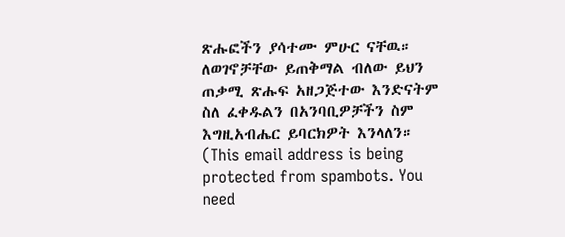ጽሑፎችን ያሳተሙ ምሁር ናቸዉ። ለወገኖቻቸው ይጠቅማል ብለው ይህን ጠቃሚ ጽሑፍ አዘጋጅተው እንድናትም ስለ ፈቀዱልን በአንባቢዎቻችን ስም እግዚአብሔር ይባርክዎት እንላለን። (This email address is being protected from spambots. You need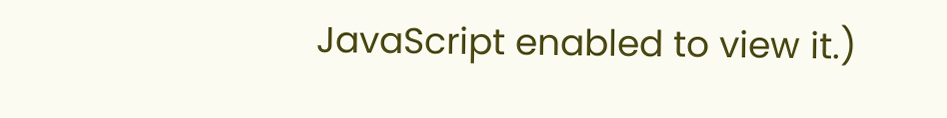JavaScript enabled to view it.)